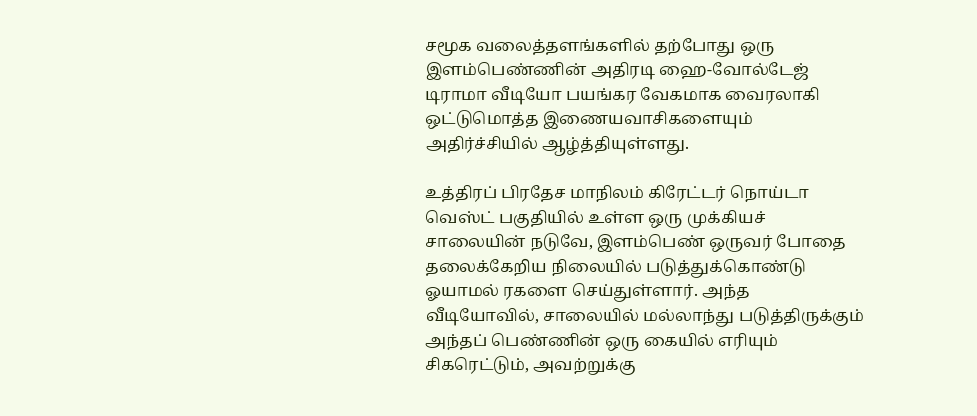சமூக வலைத்தளங்களில் தற்போது ஒரு இளம்பெண்ணின் அதிரடி ஹை-வோல்டேஜ் டிராமா வீடியோ பயங்கர வேகமாக வைரலாகி ஒட்டுமொத்த இணையவாசிகளையும் அதிர்ச்சியில் ஆழ்த்தியுள்ளது.

உத்திரப் பிரதேச மாநிலம் கிரேட்டர் நொய்டா வெஸ்ட் பகுதியில் உள்ள ஒரு முக்கியச் சாலையின் நடுவே, இளம்பெண் ஒருவர் போதை தலைக்கேறிய நிலையில் படுத்துக்கொண்டு ஓயாமல் ரகளை செய்துள்ளார். அந்த வீடியோவில், சாலையில் மல்லாந்து படுத்திருக்கும் அந்தப் பெண்ணின் ஒரு கையில் எரியும் சிகரெட்டும், அவற்றுக்கு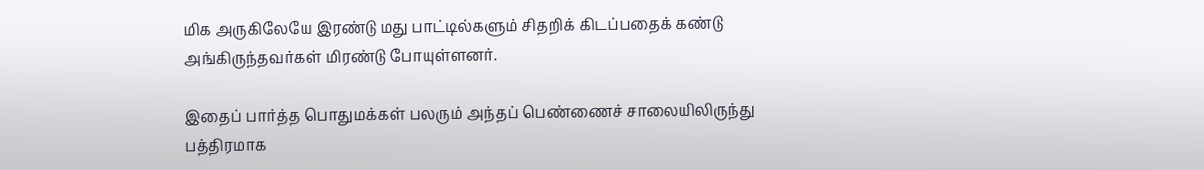மிக அருகிலேயே இரண்டு மது பாட்டில்களும் சிதறிக் கிடப்பதைக் கண்டு அங்கிருந்தவர்கள் மிரண்டு போயுள்ளனர்.

இதைப் பார்த்த பொதுமக்கள் பலரும் அந்தப் பெண்ணைச் சாலையிலிருந்து பத்திரமாக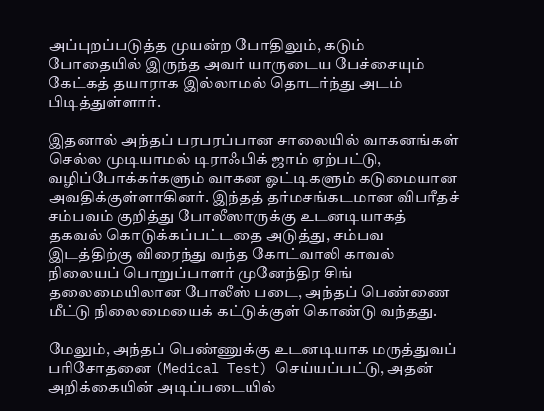அப்புறப்படுத்த முயன்ற போதிலும், கடும் போதையில் இருந்த அவர் யாருடைய பேச்சையும் கேட்கத் தயாராக இல்லாமல் தொடர்ந்து அடம் பிடித்துள்ளார்.

இதனால் அந்தப் பரபரப்பான சாலையில் வாகனங்கள் செல்ல முடியாமல் டிராஃபிக் ஜாம் ஏற்பட்டு, வழிப்போக்கர்களும் வாகன ஓட்டிகளும் கடுமையான அவதிக்குள்ளாகினர். இந்தத் தர்மசங்கடமான விபரீதச் சம்பவம் குறித்து போலீஸாருக்கு உடனடியாகத் தகவல் கொடுக்கப்பட்டதை அடுத்து, சம்பவ இடத்திற்கு விரைந்து வந்த கோட்வாலி காவல் நிலையப் பொறுப்பாளர் முனேந்திர சிங் தலைமையிலான போலீஸ் படை, அந்தப் பெண்ணை மீட்டு நிலைமையைக் கட்டுக்குள் கொண்டு வந்தது.

மேலும், அந்தப் பெண்ணுக்கு உடனடியாக மருத்துவப் பரிசோதனை (Medical Test) செய்யப்பட்டு, அதன் அறிக்கையின் அடிப்படையில்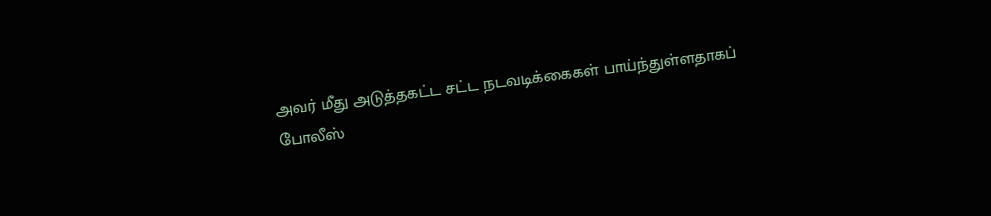அவர் மீது அடுத்தகட்ட சட்ட நடவடிக்கைகள் பாய்ந்துள்ளதாகப் போலீஸ்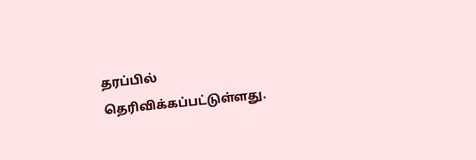தரப்பில் தெரிவிக்கப்பட்டுள்ளது.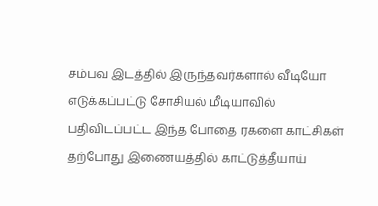சம்பவ இடத்தில் இருந்தவர்களால் வீடியோ எடுக்கப்பட்டு சோசியல் மீடியாவில் பதிவிடப்பட்ட இந்த போதை ரகளை காட்சிகள் தற்போது இணையத்தில் காட்டுத்தீயாய்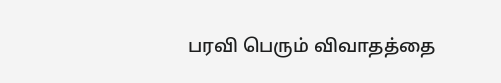பரவி பெரும் விவாதத்தை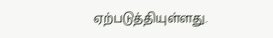ஏற்படுத்தியுள்ளது.